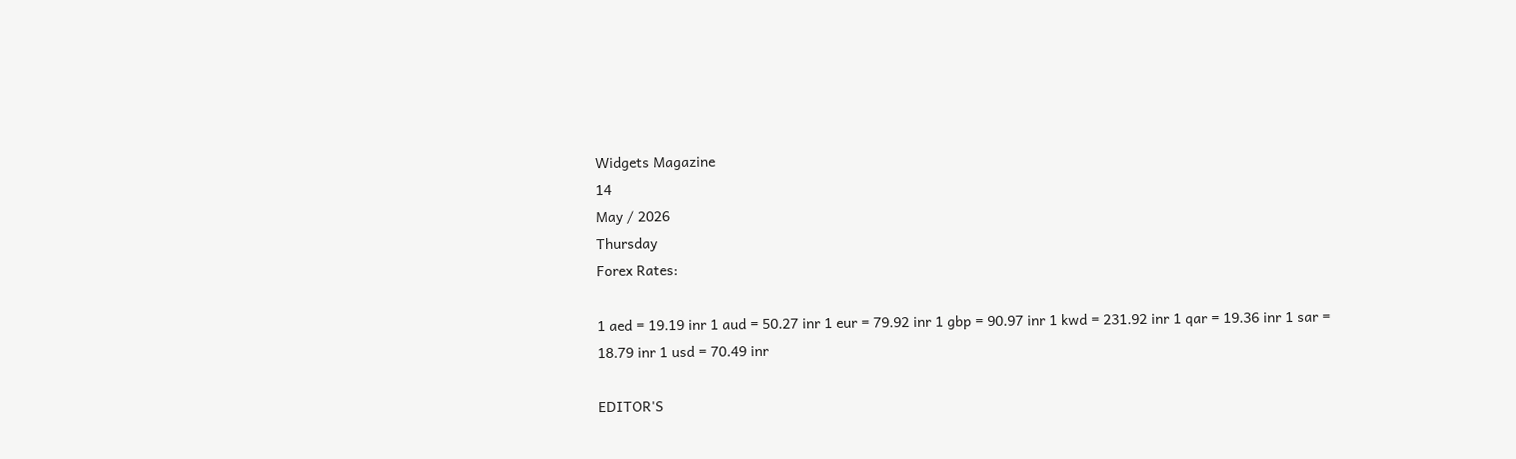Widgets Magazine
14
May / 2026
Thursday
Forex Rates:

1 aed = 19.19 inr 1 aud = 50.27 inr 1 eur = 79.92 inr 1 gbp = 90.97 inr 1 kwd = 231.92 inr 1 qar = 19.36 inr 1 sar = 18.79 inr 1 usd = 70.49 inr

EDITOR'S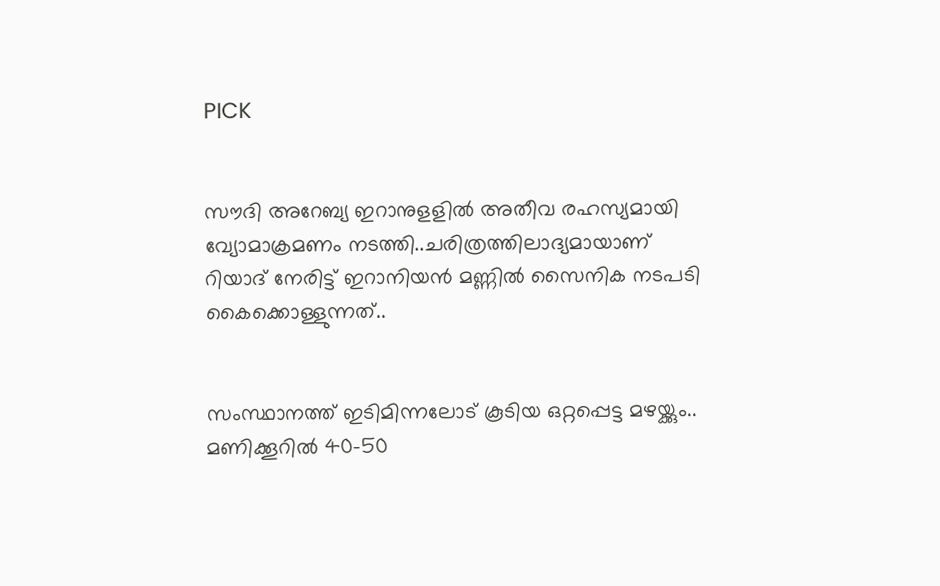PICK


സൗദി അറേബ്യ ഇറാനുളളിൽ അതീവ രഹസ്യമായി വ്യോമാക്രമണം നടത്തി..ചരിത്രത്തിലാദ്യമായാണ് റിയാദ് നേരിട്ട് ഇറാനിയൻ മണ്ണിൽ സൈനിക നടപടി കൈക്കൊള്ളുന്നത്..


സംസ്ഥാനത്ത് ഇടിമിന്നലോട് കൂടിയ ഒറ്റപ്പെട്ട മഴയ്ക്കും.. മണിക്കൂറിൽ 40-50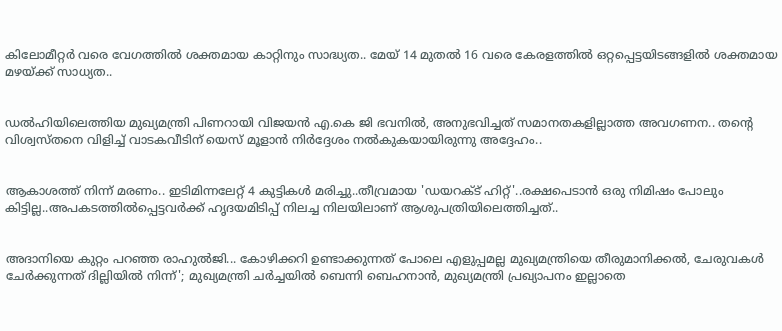കിലോമീറ്റർ വരെ വേഗത്തിൽ ശക്തമായ കാറ്റിനും സാദ്ധ്യത.. മേയ് 14 മുതൽ 16 വരെ കേരളത്തിൽ ഒറ്റപ്പെട്ടയിടങ്ങളിൽ ശക്തമായ മഴയ്ക്ക് സാധ്യത..


ഡൽഹിയിലെത്തിയ മുഖ്യമന്ത്രി പിണറായി വിജയൻ എ.കെ ജി ഭവനിൽ, അനുഭവിച്ചത് സമാനതകളില്ലാത്ത അവഗണന.. തന്റെ വിശ്വസ്തനെ വിളിച്ച് വാടകവീടിന് യെസ് മൂളാൻ നിർദ്ദേശം നൽകുകയായിരുന്നു അദ്ദേഹം..


ആകാശത്ത് നിന്ന് മരണം.. ഇടിമിന്നലേറ്റ് 4 കുട്ടികൾ മരിച്ചു..തീവ്രമായ 'ഡയറക്ട് ഹിറ്റ്'..രക്ഷപെടാൻ ഒരു നിമിഷം പോലും കിട്ടില്ല..അപകടത്തില്‍പ്പെട്ടവര്‍ക്ക് ഹൃദയമിടിപ്പ് നിലച്ച നിലയിലാണ് ആശുപത്രിയിലെത്തിച്ചത്..


അദാനിയെ കുറ്റം പറഞ്ഞ രാഹുൽജി... കോഴിക്കറി ഉണ്ടാക്കുന്നത് പോലെ എളുപ്പമല്ല മുഖ്യമന്ത്രിയെ തീരുമാനിക്കൽ, ചേരുവകൾ ചേർക്കുന്നത് ദില്ലിയിൽ നിന്ന്'; മുഖ്യമന്ത്രി ചർച്ചയിൽ ബെന്നി ബെഹനാൻ, മുഖ്യമന്ത്രി പ്രഖ്യാപനം ഇല്ലാതെ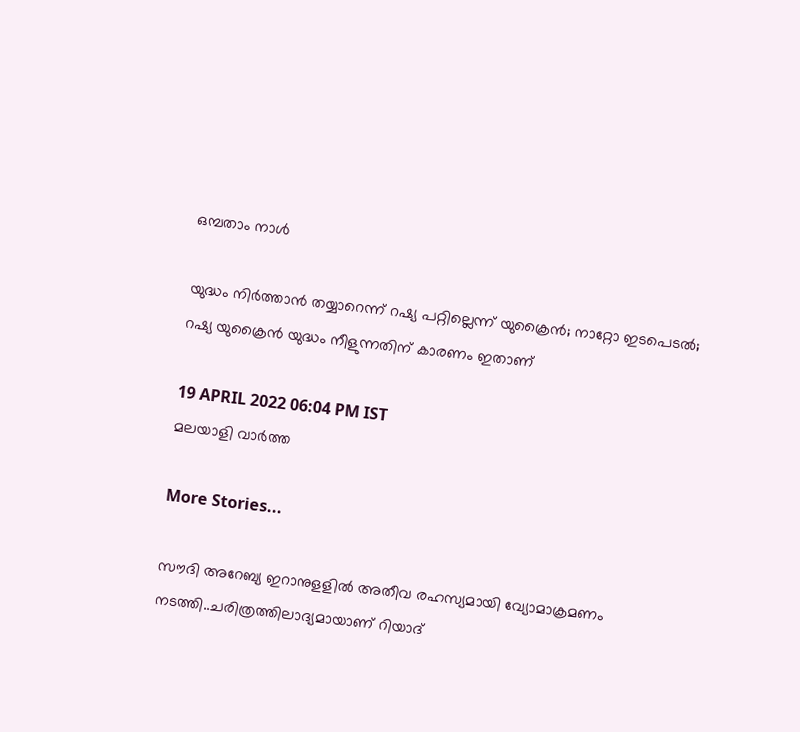ഒമ്പതാം നാൾ

യുദ്ധം നിര്‍ത്താന്‍ തയ്യാറെന്ന് റഷ്യ പറ്റില്ലെന്ന് യുക്രൈന്‍; നാറ്റോ ഇടപെടല്‍; റഷ്യ യുക്രൈന്‍ യുദ്ധം നീളുന്നതിന് കാരണം ഇതാണ്

19 APRIL 2022 06:04 PM IST
മലയാളി വാര്‍ത്ത

More Stories...

സൗദി അറേബ്യ ഇറാനുളളിൽ അതീവ രഹസ്യമായി വ്യോമാക്രമണം നടത്തി..ചരിത്രത്തിലാദ്യമായാണ് റിയാദ്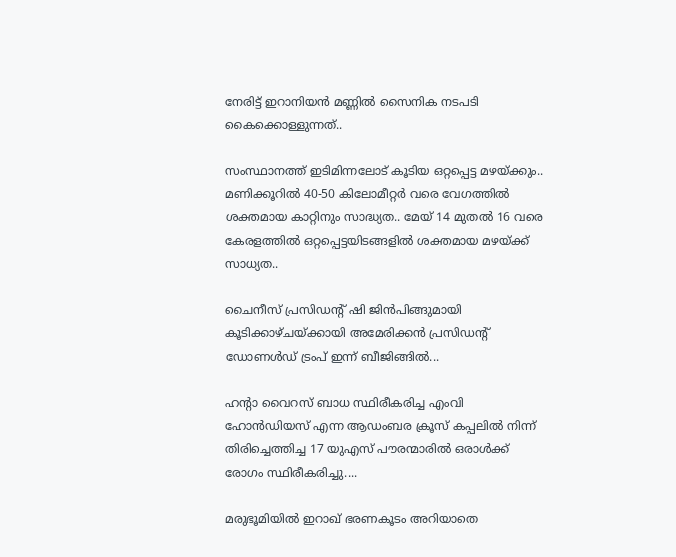നേരിട്ട് ഇറാനിയൻ മണ്ണിൽ സൈനിക നടപടി കൈക്കൊള്ളുന്നത്..

സംസ്ഥാനത്ത് ഇടിമിന്നലോട് കൂടിയ ഒറ്റപ്പെട്ട മഴയ്ക്കും.. മണിക്കൂറിൽ 40-50 കിലോമീറ്റർ വരെ വേഗത്തിൽ ശക്തമായ കാറ്റിനും സാദ്ധ്യത.. മേയ് 14 മുതൽ 16 വരെ കേരളത്തിൽ ഒറ്റപ്പെട്ടയിടങ്ങളിൽ ശക്തമായ മഴയ്ക്ക് സാധ്യത..

ചൈനീസ് പ്രസിഡന്റ് ഷി ജിൻപിങ്ങുമായി കൂടിക്കാഴ്ചയ്ക്കായി അമേരിക്കൻ പ്രസിഡന്റ് ഡോണൾഡ് ട്രംപ്‌ ഇന്ന് ബീജിങ്ങിൽ...

ഹന്റാ വൈറസ് ബാധ സ്ഥിരീകരിച്ച എംവി ഹോൻഡിയസ് എന്ന ആഡംബര ക്രൂസ് കപ്പലിൽ നിന്ന് തിരിച്ചെത്തിച്ച 17 യുഎസ് പൗരന്മാരിൽ ഒരാൾക്ക് രോഗം സ്ഥിരീകരിച്ചു....

മരുഭൂമിയില്‍ ഇറാഖ് ഭരണകൂടം അറിയാതെ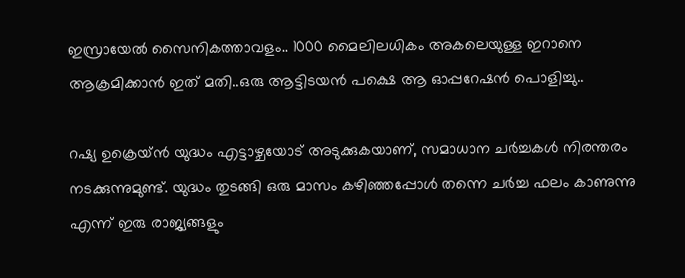ഇസ്രായേല്‍ സൈനികത്താവളം.. 1000 മൈലിലധികം അകലെയുള്ള ഇറാനെ ആക്രമിക്കാൻ ഇത് മതി..ഒരു ആട്ടിടയൻ പക്ഷെ ആ ഓപ്പറേഷൻ പൊളിച്ചു..

റഷ്യ ഉക്രെയ്ന്‍ യുദ്ധം എട്ടാഴ്ചയോട് അടുക്കുകയാണ്, സമാധാന ചര്‍ച്ചകള്‍ നിരന്തരം നടക്കുന്നുമുണ്ട്. യുദ്ധം തുടങ്ങി ഒരു മാസം കഴിഞ്ഞപ്പോള്‍ തന്നെ ചര്‍ച്ച ഫലം കാണുന്നു എന്ന് ഇരു രാജ്യങ്ങളും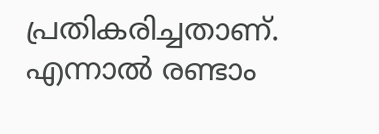പ്രതികരിച്ചതാണ്. എന്നാല്‍ രണ്ടാം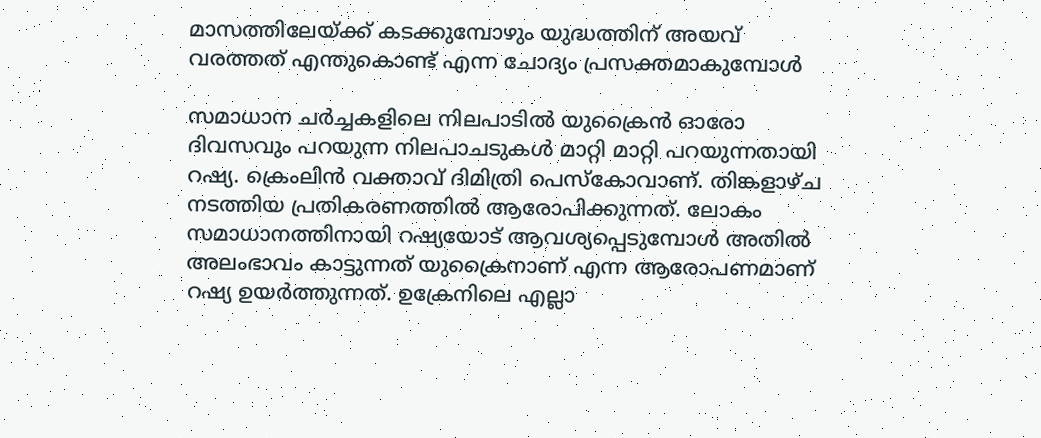മാസത്തിലേയ്ക്ക് കടക്കുമ്പോഴും യുദ്ധത്തിന് അയവ് വരത്തത് എന്തുകൊണ്ട് എന്ന ചോദ്യം പ്രസക്തമാകുമ്പോള്‍

സമാധാന ചര്‍ച്ചകളിലെ നിലപാടില്‍ യുക്രൈന്‍ ഓരോ ദിവസവും പറയുന്ന നിലപാചടുകള്‍ മാറ്റി മാറ്റി പറയുന്നതായി റഷ്യ. ക്രെംലിന്‍ വക്താവ് ദിമിത്രി പെസ്‌കോവാണ്. തിങ്കളാഴ്ച നടത്തിയ പ്രതികരണത്തില്‍ ആരോപിക്കുന്നത്. ലോകം സമാധാനത്തിനായി റഷ്യയോട് ആവശ്യപ്പെടുമ്പോള്‍ അതില്‍ അലംഭാവം കാട്ടുന്നത് യുക്രൈനാണ് എന്ന ആരോപണമാണ് റഷ്യ ഉയര്‍ത്തുന്നത്. ഉക്രേനിലെ എല്ലാ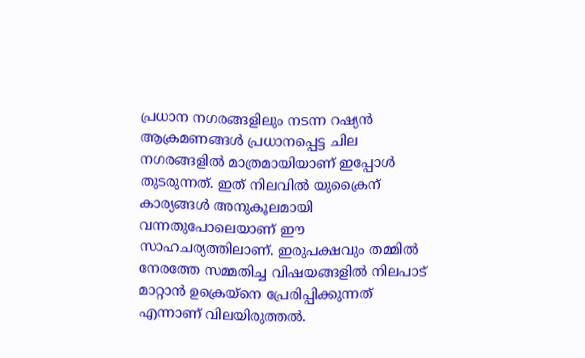പ്രധാന നഗരങ്ങളിലും നടന്ന റഷ്യന്‍ ആക്രമണങ്ങള്‍ പ്രധാനപ്പെട്ട ചില നഗരങ്ങളില്‍ മാത്രമായിയാണ് ഇപ്പോള്‍ തുടരുന്നത്. ഇത് നിലവില്‍ യുക്രൈന് കാര്യങ്ങള്‍ അനുകൂലമായി വന്നതുപോലെയാണ് ഈ സാഹചര്യത്തിലാണ്. ഇരുപക്ഷവും തമ്മില്‍ നേരത്തേ സമ്മതിച്ച വിഷയങ്ങളില്‍ നിലപാട് മാറ്റാന്‍ ഉക്രെയ്‌നെ പ്രേരിപ്പിക്കുന്നത് എന്നാണ് വിലയിരുത്തല്‍.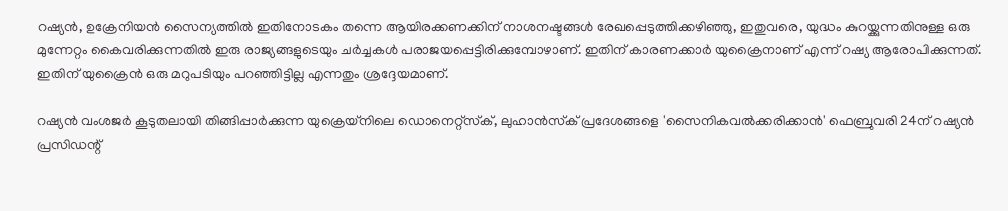റഷ്യന്‍, ഉക്രേനിയന്‍ സൈന്യത്തില്‍ ഇതിനോടകം തന്നെ ആയിരക്കണക്കിന് നാശനഷ്ടങ്ങള്‍ രേഖപ്പെടുത്തിക്കഴിഞ്ഞു, ഇതുവരെ, യുദ്ധം കുറയ്ക്കുന്നതിനുള്ള ഒരു മുന്നേറ്റം കൈവരിക്കുന്നതില്‍ ഇരു രാജ്യങ്ങളുടെയും ചര്‍ച്ചകള്‍ പരാജയപ്പെട്ടിരിക്കുമ്പോഴാണ്. ഇതിന് കാരണക്കാര്‍ യുക്രൈനാണ് എന്ന് റഷ്യ ആരോപിക്കുന്നത്. ഇതിന് യുക്രൈന്‍ ഒരു മറുപടിയും പറഞ്ഞിട്ടില്ല എന്നതും ശ്രദ്ദേയമാണ്.

റഷ്യന്‍ വംശജര്‍ കൂടുതലായി തിങ്ങിപ്പാര്‍ക്കുന്ന യുക്രെയ്‌നിലെ ഡൊനെറ്റ്‌സ്‌ക്, ലുഹാന്‍സ്‌ക് പ്രദേശങ്ങളെ 'സൈനികവല്‍ക്കരിക്കാന്‍' ഫെബ്രുവരി 24ന് റഷ്യന്‍ പ്രസിഡന്റ്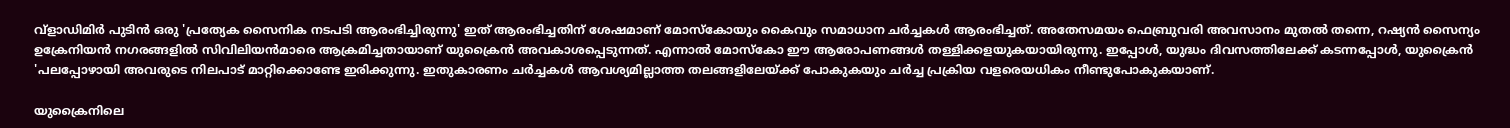വ്‌ളാഡിമിര്‍ പുടിന്‍ ഒരു 'പ്രത്യേക സൈനിക നടപടി ആരംഭിച്ചിരുന്നു' ഇത് ആരംഭിച്ചതിന് ശേഷമാണ് മോസ്‌കോയും കൈവും സമാധാന ചര്‍ച്ചകള്‍ ആരംഭിച്ചത്. അതേസമയം ഫെബ്രുവരി അവസാനം മുതല്‍ തന്നെ, റഷ്യന്‍ സൈന്യം ഉക്രേനിയന്‍ നഗരങ്ങളില്‍ സിവിലിയന്‍മാരെ ആക്രമിച്ചതായാണ് യുക്രൈന്‍ അവകാശപ്പെടുന്നത്. എന്നാല്‍ മോസ്‌കോ ഈ ആരോപണങ്ങള്‍ തള്ളിക്കളയുകയായിരുന്നു. ഇപ്പോള്‍, യുദ്ധം ദിവസത്തിലേക്ക് കടന്നപ്പോള്‍, യുക്രൈന്‍ 'പലപ്പോഴായി അവരുടെ നിലപാട് മാറ്റിക്കൊണ്ടേ ഇരിക്കുന്നു. ഇതുകാരണം ചര്‍ച്ചകള്‍ ആവശ്യമില്ലാത്ത തലങ്ങളിലേയ്ക്ക് പോകുകയും ചര്‍ച്ച പ്രക്രിയ വളരെയധികം നീണ്ടുപോകുകയാണ്.

യുക്രൈനിലെ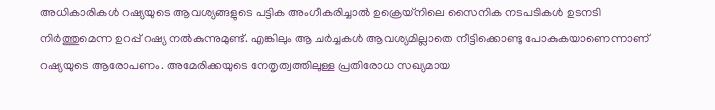അധികാരികള്‍ റഷ്യയുടെ ആവശ്യങ്ങളുടെ പട്ടിക അംഗീകരിച്ചാല്‍ ഉക്രെയ്‌നിലെ സൈനിക നടപടികള്‍ ഉടനടി നിര്‍ത്തുമെന്ന ഉറപ്പ് റഷ്യ നല്‍കുന്നുമുണ്ട്. എങ്കിലും ആ ചര്‍ച്ചകള്‍ ആവശ്യമില്ലാതെ നീട്ടിക്കൊണ്ടു പോകുകയാണെന്നാണ് റഷ്യയുടെ ആരോപണം. അമേരിക്കയുടെ നേതൃത്വത്തിലുള്ള പ്രതിരോധ സഖ്യമായ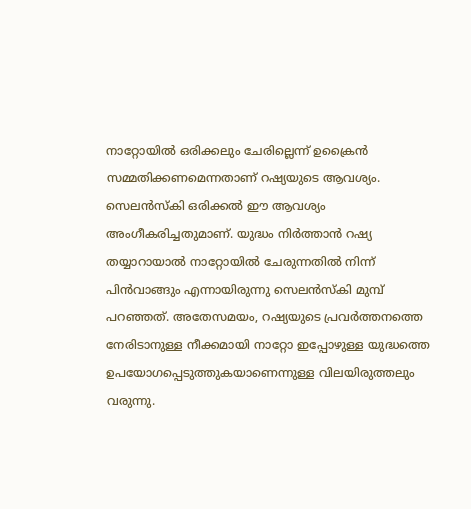നാറ്റോയില്‍ ഒരിക്കലും ചേരില്ലെന്ന് ഉക്രൈന്‍ സമ്മതിക്കണമെന്നതാണ് റഷ്യയുടെ ആവശ്യം. സെലന്‍സ്‌കി ഒരിക്കല്‍ ഈ ആവശ്യം അംഗീകരിച്ചതുമാണ്. യുദ്ധം നിര്‍ത്താന്‍ റഷ്യ തയ്യാറായാല്‍ നാറ്റോയില്‍ ചേരുന്നതില്‍ നിന്ന് പിന്‍വാങ്ങും എന്നായിരുന്നു സെലന്‍സ്‌കി മുമ്പ് പറഞ്ഞത്. അതേസമയം, റഷ്യയുടെ പ്രവര്‍ത്തനത്തെ നേരിടാനുള്ള നീക്കമായി നാറ്റോ ഇപ്പോഴുള്ള യുദ്ധത്തെ ഉപയോഗപ്പെടുത്തുകയാണെന്നുള്ള വിലയിരുത്തലും വരുന്നു.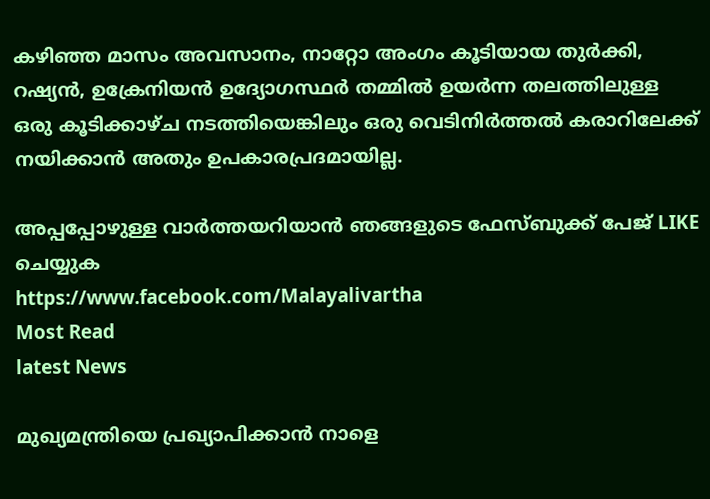കഴിഞ്ഞ മാസം അവസാനം, നാറ്റോ അംഗം കൂടിയായ തുര്‍ക്കി, റഷ്യന്‍, ഉക്രേനിയന്‍ ഉദ്യോഗസ്ഥര്‍ തമ്മില്‍ ഉയര്‍ന്ന തലത്തിലുള്ള ഒരു കൂടിക്കാഴ്ച നടത്തിയെങ്കിലും ഒരു വെടിനിര്‍ത്തല്‍ കരാറിലേക്ക് നയിക്കാന്‍ അതും ഉപകാരപ്രദമായില്ല.

അപ്പപ്പോഴുള്ള വാര്‍ത്തയറിയാന്‍ ഞങ്ങളുടെ ഫേസ്‌ബുക്ക്‌ പേജ് LIKE ചെയ്യുക
https://www.facebook.com/Malayalivartha
Most Read
latest News

മുഖ്യമന്ത്രിയെ പ്രഖ്യാപിക്കാന്‍ നാളെ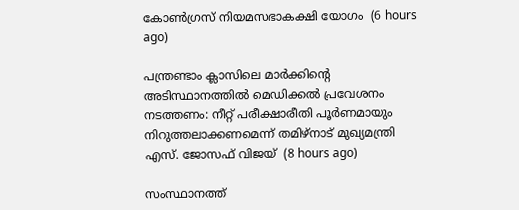കോണ്‍ഗ്രസ് നിയമസഭാകക്ഷി യോഗം  (6 hours ago)

പന്ത്രണ്ടാം ക്ലാസിലെ മാര്‍ക്കിന്റെ അടിസ്ഥാനത്തില്‍ മെഡിക്കല്‍ പ്രവേശനം നടത്തണം: നീറ്റ് പരീക്ഷാരീതി പൂര്‍ണമായും നിറുത്തലാക്കണമെന്ന് തമിഴ്‌നാട് മുഖ്യമന്ത്രി എസ്. ജോസഫ് വിജയ്  (8 hours ago)

സംസ്ഥാനത്ത്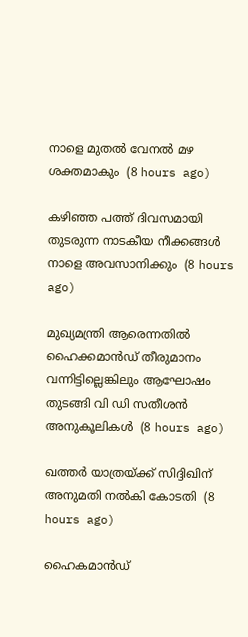നാളെ മുതൽ വേനൽ മഴ ശക്തമാകും  (8 hours ago)

കഴിഞ്ഞ പത്ത് ദിവസമായി തുടരുന്ന നാടകീയ നീക്കങ്ങള്‍ നാളെ അവസാനിക്കും  (8 hours ago)

മുഖ്യമന്ത്രി ആരെന്നതിൽ ഹൈക്കമാൻഡ് തീരുമാനം വന്നിട്ടില്ലെങ്കിലും ആഘോഷം തുടങ്ങി വി ഡി സതീശൻ അനുകൂലികൾ  (8 hours ago)

ഖത്തര്‍ യാത്രയ്ക്ക് സിദ്ദിഖിന് അനുമതി നല്‍കി കോടതി  (8 hours ago)

ഹൈകമാൻഡ്‌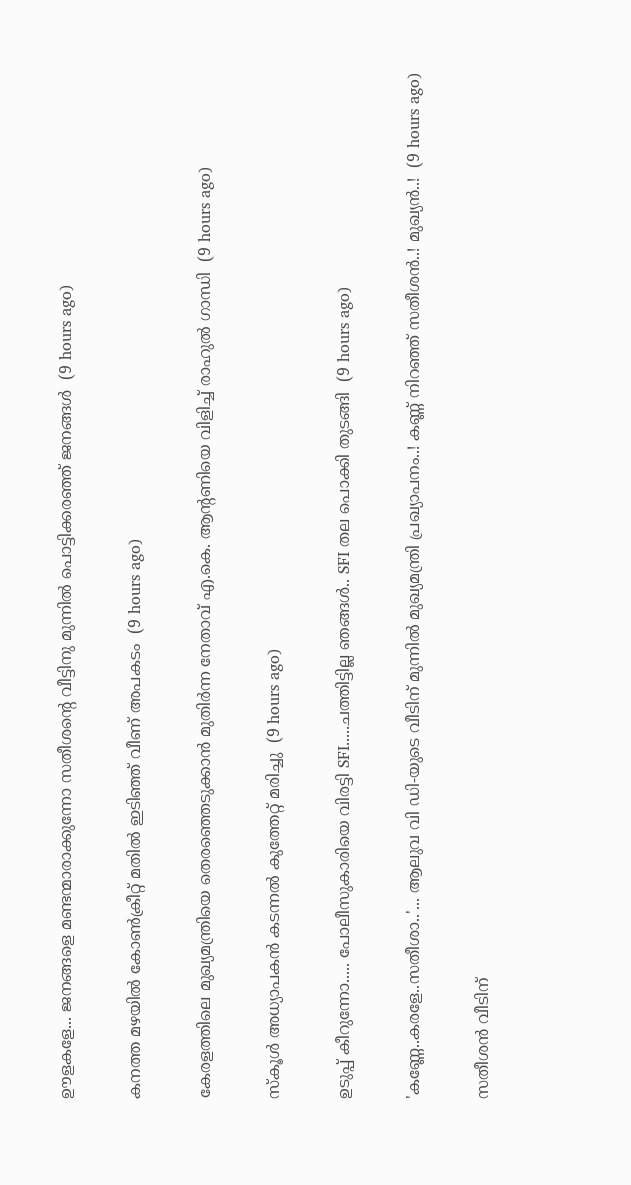ഊളകളേ... ജനങ്ങളെ മണ്ടന്മാരാക്കുന്നോ സതീശന്റെ വീട്ടിനു മുന്നിൽ പൊട്ടിക്കരഞ്ഞ് ജനങ്ങൾ  (9 hours ago)

കനത്ത മഴയില്‍ കോണ്‍ക്രീറ്റ് മതില്‍ ഇടിഞ്ഞ് വീണ് അപകടം  (9 hours ago)

കേരളത്തിലെ മുഖ്യമന്ത്രിയെ തെരഞ്ഞെടുക്കാൻ മുതിർന്ന നേതാവ് എ.കെ. ആന്റണിയെ വിളിച്ച് രാഹുൽ ഗാന്ധി  (9 hours ago)

സ്‌കൂള്‍ അധ്യാപകന്‍ കടന്നല്‍ കുത്തേറ്റ് മരിച്ചു  (9 hours ago)

ഉടുപ്പ് കീറുന്നോ..... പോലീസുകാരിയെ വിരട്ടി SFI.....ചത്തിട്ടില്ല ഞങ്ങൾ.. SFI തല പൊക്കി തുടങ്ങി  (9 hours ago)

'കണ്ണേ..കരളേ..സതീശാ..'... ആലുവ വി ഡി-യുടെ വീടിന് മുന്നിൽ മുഖ്യമന്ത്രി പ്രഖ്യാപനം..! കണ്ണ് നിറഞ്ഞ് സതീശൻ..! മുഖ്യൻ..!  (9 hours ago)

സതീശൻ വീടിന്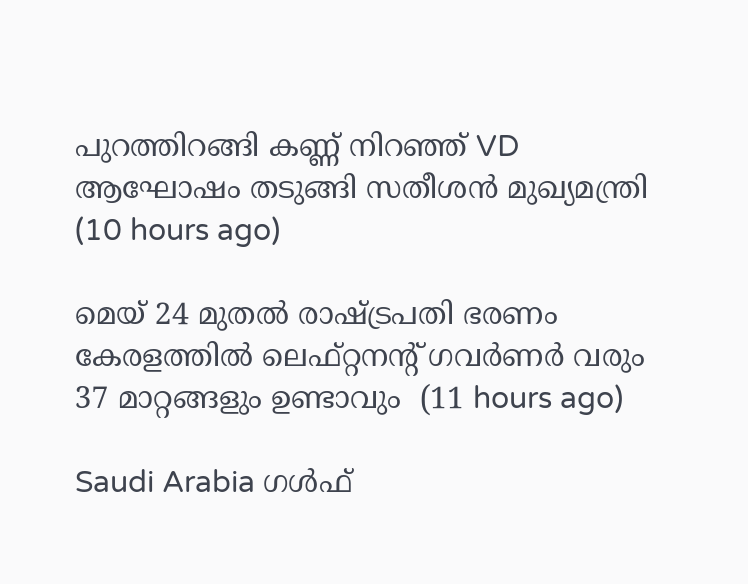പുറത്തിറങ്ങി കണ്ണ് നിറഞ്ഞ് VD ആഘോഷം തടുങ്ങി സതീശൻ മുഖ്യമന്ത്രി  (10 hours ago)

മെയ് 24 മുതൽ രാഷ്‌ട്രപതി ഭരണം കേരളത്തിൽ ലെഫ്റ്റനന്റ് ഗവർണർ വരും 37 മാറ്റങ്ങളും ഉണ്ടാവും  (11 hours ago)

Saudi Arabia ഗൾഫ്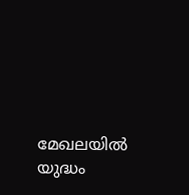മേഖലയിൽ യുദ്ധം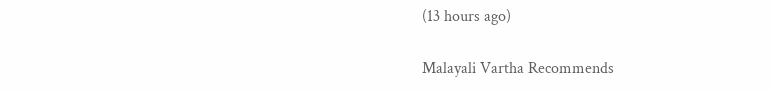(13 hours ago)

Malayali Vartha Recommends